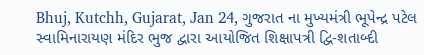Bhuj, Kutchh, Gujarat, Jan 24, ગુજરાત ના મુખ્યમંત્રી ભૂપેન્દ્ર પટેલ સ્વામિનારાયણ મંદિર ભુજ દ્વારા આયોજિત શિક્ષાપત્રી દ્વિ-શતાબ્દી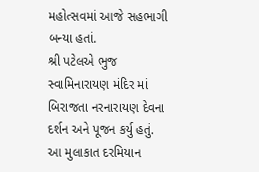મહોત્સવમાં આજે સહભાગી બન્યા હતાં.
શ્રી પટેલએ ભુજ સ્વામિનારાયણ મંદિર માં બિરાજતા નરનારાયણ દેવના દર્શન અને પૂજન કર્યુ હતું.
આ મુલાકાત દરમિયાન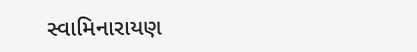સ્વામિનારાયણ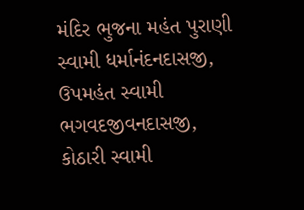મંદિર ભુજના મહંત પુરાણી સ્વામી ધર્માનંદનદાસજી, ઉપમહંત સ્વામી ભગવદજીવનદાસજી, કોઠારી સ્વામી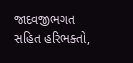જાદવજીભગત સહિત હરિભક્તો,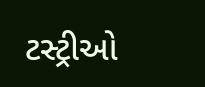ટસ્ટ્રીઓ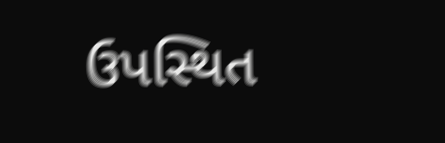ઉપસ્થિત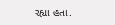રહ્યા હતા.